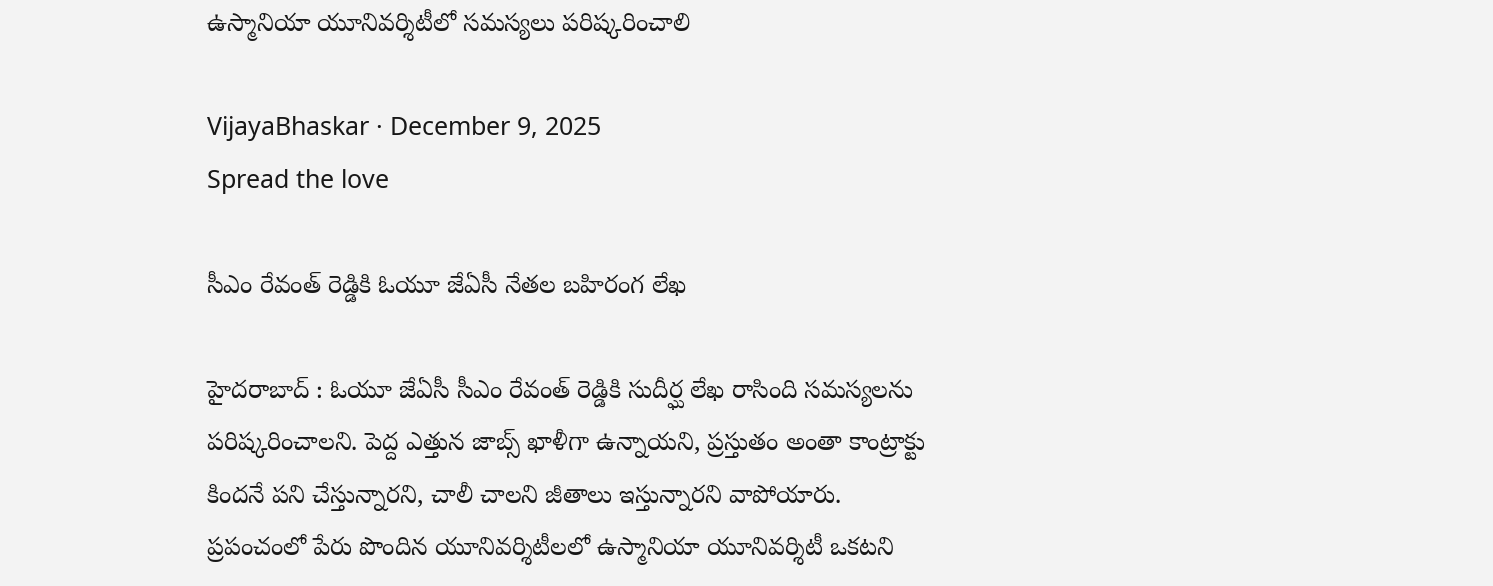ఉస్మానియా యూనివ‌ర్శిటీలో స‌మ‌స్య‌లు ప‌రిష్క‌రించాలి

VijayaBhaskar · December 9, 2025
Spread the love

సీఎం రేవంత్ రెడ్డికి ఓయూ జేఏసీ నేత‌ల బహిరంగ లేఖ

హైద‌రాబాద్ : ఓయూ జేఏసీ సీఎం రేవంత్ రెడ్డికి సుదీర్ఘ లేఖ రాసింది స‌మ‌స్య‌ల‌ను ప‌రిష్క‌రించాల‌ని. పెద్ద ఎత్తున జాబ్స్ ఖాళీగా ఉన్నాయ‌ని, ప్ర‌స్తుతం అంతా కాంట్రాక్టు కింద‌నే ప‌ని చేస్తున్నార‌ని, చాలీ చాల‌ని జీతాలు ఇస్తున్నార‌ని వాపోయారు. ప్ర‌పంచంలో పేరు పొందిన యూనివ‌ర్శిటీల‌లో ఉస్మానియా యూనివ‌ర్శిటీ ఒక‌ట‌ని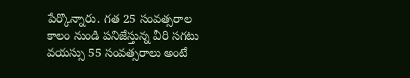పేర్కొన్నారు. గత 25 సంవత్సరాల కాలం నుండి పనిజేస్తున్న వీరి సగటు వయస్సు 55 సంవత్సరాలు అంటే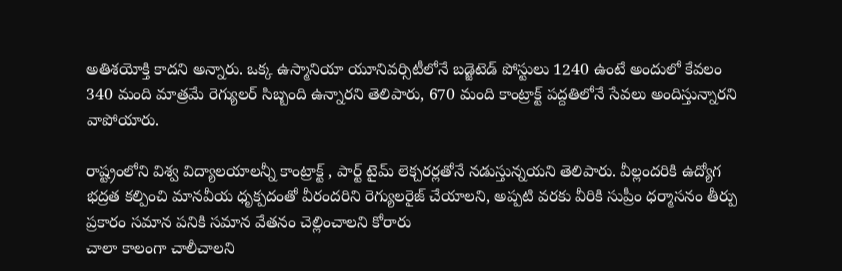అతిశయోక్తి కాదని అన్నారు. ఒక్క ఉస్మానియా యూనివర్సిటీలోనే బడ్జెటెడ్ పోస్టులు 1240 ఉంటే అందులో కేవలం 340 మంది మాత్రమే రెగ్యులర్ సిబ్బంది ఉన్నార‌ని తెలిపారు, 670 మంది కాంట్రాక్ట్ ప‌ద్దతిలోనే సేవ‌లు అందిస్తున్నార‌ని వాపోయారు.

రాష్ట్రంలోని విశ్వ విద్యాలయాలన్నీ కాంట్రాక్ట్ , పార్ట్ టైమ్ లెక్చరర్లతోనే నడుస్తున్నయని తెలిపారు. వీల్లందరికి ఉద్యోగ భద్రత కల్పించి మానవీయ ధృక్పదంతో వీరందరిని రెగ్యులరైజ్ చేయాలని, అప్పటి వరకు వీరికి సుప్రీం ధర్మాసనం తీర్పు ప్రకారం సమాన పనికి సమాన వేతనం చెల్లించాల‌ని కోరారు
చాలా కాలంగా చాలీచాలని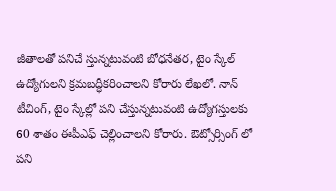జీతాలతో పనిచే స్తున్నటువంటి బోధనేతర, టైం స్కేల్ ఉద్యోగులని క్రమబద్ధీకరించాలని కోరారు లేఖ‌లో. నాన్ టీచింగ్, టైం స్కేల్లో పని చేస్తున్నటువంటి ఉద్యోగస్తులకు 60 శాతం ఈపీఎఫ్ చెల్లించాలని కోరారు. ఔట్సోర్సింగ్ లో పని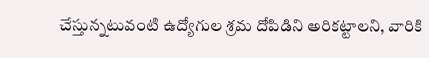చేస్తున్నటువంటి ఉద్యోగుల శ్రమ దోపిడిని అరికట్టాలని, వారికి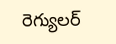రెగ్యులర్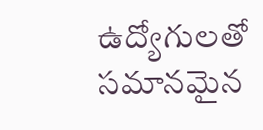ఉద్యోగులతో సమానమైన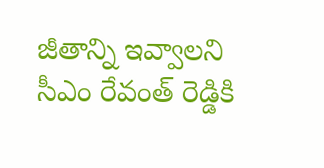జీతాన్ని ఇవ్వాలని సీఎం రేవంత్ రెడ్డికి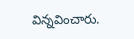విన్న‌వించారు.